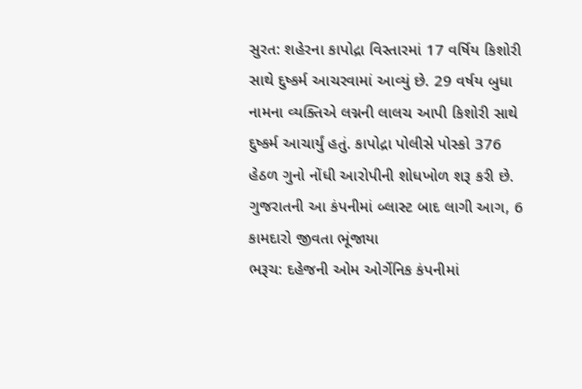સુરત: શહેરના કાપોદ્રા વિસ્તારમાં 17 વર્ષિય કિશોરી સાથે દુષ્કર્મ આચરવામાં આવ્યું છે. 29 વર્ષય બુધા નામના વ્યક્તિએ લગ્નની લાલચ આપી કિશોરી સાથે દુષ્કર્મ આચાર્યું હતું. કાપોદ્રા પોલીસે પોસ્કો 376 હેઠળ ગુનો નોંધી આરોપીની શોધખોળ શરૂ કરી છે.
ગુજરાતની આ કંપનીમાં બ્લાસ્ટ બાદ લાગી આગ, 6 કામદારો જીવતા ભૂંજાયા
ભરૂચ: દહેજની ઓમ ઓર્ગેનિક કંપનીમાં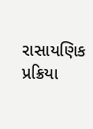રાસાયણિક પ્રક્રિયા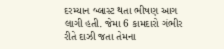દરમ્યાન બ્લાસ્ટ થતા ભીષણ આગ લાગી હતી. જેમા 6 કામદારો ગંભીર રીતે દાઝી જતા તેમના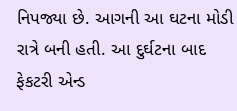નિપજ્યા છે. આગની આ ઘટના મોડી રાત્રે બની હતી. આ દુર્ઘટના બાદ ફેકટરી એન્ડ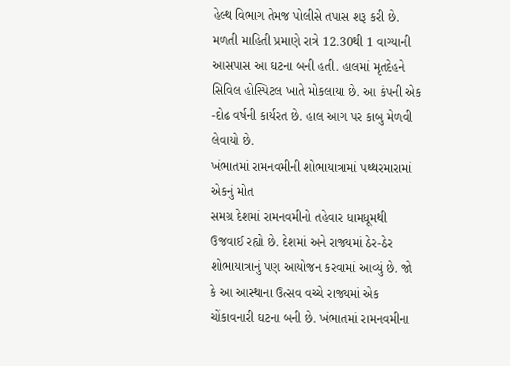હેલ્થ વિભાગ તેમજ પોલીસે તપાસ શરૂ કરી છે. મળતી માહિતી પ્રમાણે રાત્રે 12.30થી 1 વાગ્યાની આસપાસ આ ઘટના બની હતી. હાલમાં મૃતદેહને સિવિલ હોસ્પિટલ ખાતે મોકલાયા છે. આ કંપની એક -દોઢ વર્ષની કાર્યરત છે. હાલ આગ પર કાબુ મેળવી લેવાયો છે.
ખંભાતમાં રામનવમીની શોભાયાત્રામાં પથ્થરમારામાં એકનું મોત
સમગ્ર દેશમાં રામનવમીનો તહેવાર ધામધૂમથી ઉજવાઈ રહ્યો છે. દેશમાં અને રાજ્યમાં ઠેર-ઠેર શોભાયાત્રાનું પણ આયોજન કરવામાં આવ્યું છે. જો કે આ આસ્થાના ઉત્સવ વચ્ચે રાજ્યમાં એક ચોંકાવનારી ઘટના બની છે. ખંભાતમાં રામનવમીના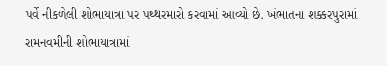પર્વે નીકળેલી શોભાયાત્રા પર પથ્થરમારો કરવામાં આવ્યો છે. ખંભાતના શક્કરપુરામાં રામનવમીની શોભાયાત્રામાં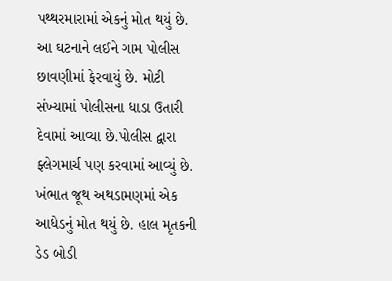પથ્થરમારામાં એકનું મોત થયું છે. આ ઘટનાને લઈને ગામ પોલીસ છાવણીમાં ફેરવાયું છે. મોટી સંખ્યામાં પોલીસના ધાડા ઉતારી દેવામાં આવ્યા છે.પોલીસ દ્વારા ફ્લેગમાર્ચ પણ કરવામાં આવ્યું છે.
ખંભાત જૂથ અથડામણમાં એક આધેડનું મોત થયું છે. હાલ મૃતકની ડેડ બોડી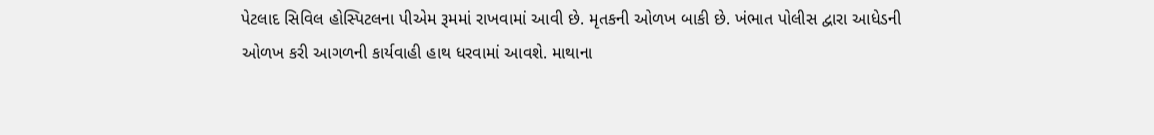પેટલાદ સિવિલ હોસ્પિટલના પીએમ રૂમમાં રાખવામાં આવી છે. મૃતકની ઓળખ બાકી છે. ખંભાત પોલીસ દ્વારા આધેડની ઓળખ કરી આગળની કાર્યવાહી હાથ ધરવામાં આવશે. માથાના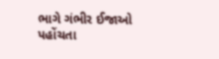ભાગે ગંભીર ઈજાઓ પહોંચતા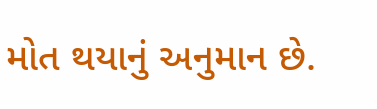મોત થયાનું અનુમાન છે.